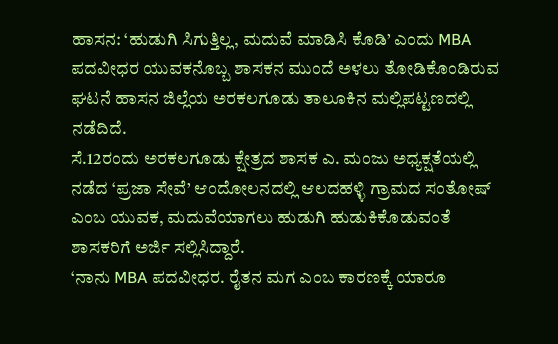ಹಾಸನ: ‘ಹುಡುಗಿ ಸಿಗುತ್ತಿಲ್ಲ, ಮದುವೆ ಮಾಡಿಸಿ ಕೊಡಿ’ ಎಂದು MBA ಪದವೀಧರ ಯುವಕನೊಬ್ಬ ಶಾಸಕನ ಮುಂದೆ ಅಳಲು ತೋಡಿಕೊಂಡಿರುವ ಘಟನೆ ಹಾಸನ ಜಿಲ್ಲೆಯ ಅರಕಲಗೂಡು ತಾಲೂಕಿನ ಮಲ್ಲಿಪಟ್ಟಣದಲ್ಲಿ ನಡೆದಿದೆ.
ಸೆ.12ರಂದು ಅರಕಲಗೂಡು ಕ್ಷೇತ್ರದ ಶಾಸಕ ಎ. ಮಂಜು ಅಧ್ಯಕ್ಷತೆಯಲ್ಲಿ ನಡೆದ ‘ಪ್ರಜಾ ಸೇವೆ’ ಆಂದೋಲನದಲ್ಲಿ ಆಲದಹಳ್ಳಿ ಗ್ರಾಮದ ಸಂತೋಷ್ ಎಂಬ ಯುವಕ, ಮದುವೆಯಾಗಲು ಹುಡುಗಿ ಹುಡುಕಿಕೊಡುವಂತೆ ಶಾಸಕರಿಗೆ ಅರ್ಜಿ ಸಲ್ಲಿಸಿದ್ದಾರೆ.
‘ನಾನು MBA ಪದವೀಧರ. ರೈತನ ಮಗ ಎಂಬ ಕಾರಣಕ್ಕೆ ಯಾರೂ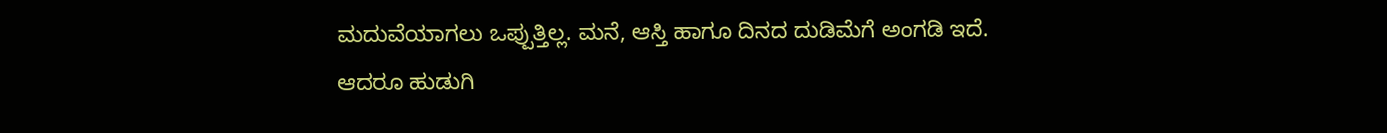ಮದುವೆಯಾಗಲು ಒಪ್ಪುತ್ತಿಲ್ಲ. ಮನೆ, ಆಸ್ತಿ ಹಾಗೂ ದಿನದ ದುಡಿಮೆಗೆ ಅಂಗಡಿ ಇದೆ. ಆದರೂ ಹುಡುಗಿ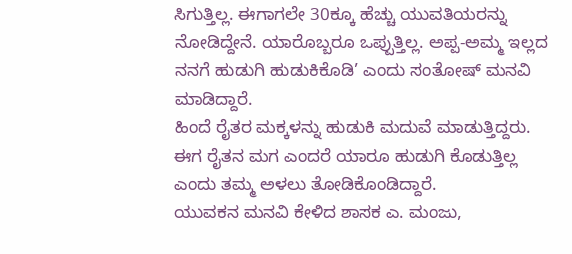ಸಿಗುತ್ತಿಲ್ಲ. ಈಗಾಗಲೇ 30ಕ್ಕೂ ಹೆಚ್ಚು ಯುವತಿಯರನ್ನು ನೋಡಿದ್ದೇನೆ. ಯಾರೊಬ್ಬರೂ ಒಪ್ಪುತ್ತಿಲ್ಲ. ಅಪ್ಪ-ಅಮ್ಮ ಇಲ್ಲದ ನನಗೆ ಹುಡುಗಿ ಹುಡುಕಿಕೊಡಿ’ ಎಂದು ಸಂತೋಷ್ ಮನವಿ ಮಾಡಿದ್ದಾರೆ.
ಹಿಂದೆ ರೈತರ ಮಕ್ಕಳನ್ನು ಹುಡುಕಿ ಮದುವೆ ಮಾಡುತ್ತಿದ್ದರು. ಈಗ ರೈತನ ಮಗ ಎಂದರೆ ಯಾರೂ ಹುಡುಗಿ ಕೊಡುತ್ತಿಲ್ಲ ಎಂದು ತಮ್ಮ ಅಳಲು ತೋಡಿಕೊಂಡಿದ್ದಾರೆ.
ಯುವಕನ ಮನವಿ ಕೇಳಿದ ಶಾಸಕ ಎ. ಮಂಜು,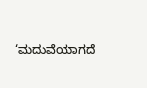‘ಮದುವೆಯಾಗದೆ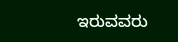ಇರುವವರು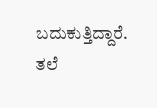ಬದುಕುತ್ತಿದ್ದಾರೆ. ತಲೆ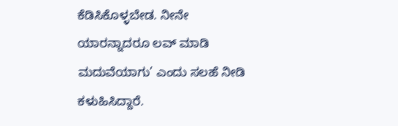ಕೆಡಿಸಿಕೊಳ್ಳಬೇಡ. ನೀನೇ ಯಾರನ್ನಾದರೂ ಲವ್ ಮಾಡಿ ಮದುವೆಯಾಗು’ ಎಂದು ಸಲಹೆ ನೀಡಿ ಕಳುಹಿಸಿದ್ದಾರೆ.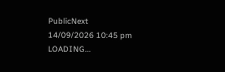PublicNext
14/09/2026 10:45 pm
LOADING...